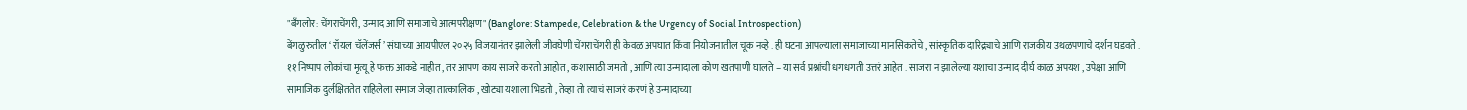"बँगलोर: चेंगराचेंगरी, उन्माद आणि समाजाचे आत्मपरीक्षण" (Banglore: Stampede, Celebration & the Urgency of Social Introspection)
बेंगळुरुतील ‘ रॉयल चॅलेंजर्स ’ संघाच्या आयपीएल २०२५ विजयानंतर झालेली जीवघेणी चेंगराचेंगरी ही केवळ अपघात किंवा नियोजनातील चूक नव्हे . ही घटना आपल्याला समाजाच्या मानसिकतेचे , सांस्कृतिक दारिद्र्याचे आणि राजकीय उथळपणाचे दर्शन घडवते . ११ निष्पाप लोकांचा मृत्यू हे फक्त आकडे नाहीत , तर आपण काय साजरे करतो आहोत , कशासाठी जमतो , आणि त्या उन्मादाला कोण खतपाणी घालते – या सर्व प्रश्नांची धगधगती उत्तरं आहेत . साजरा न झालेल्या यशाचा उन्माद दीर्घ काळ अपयश , उपेक्षा आणि सामाजिक दुर्लक्षिततेत राहिलेला समाज जेव्हा तात्कालिक , खोट्या यशाला भिडतो , तेव्हा तो त्याचं साजरं करणं हे उन्मादाच्या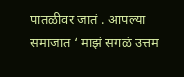पातळीवर जातं . आपल्या समाजात ‘ माझं सगळं उत्तम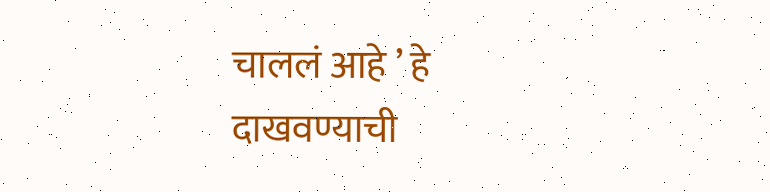चाललं आहे ’ हे दाखवण्याची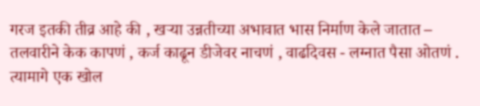गरज इतकी तीव्र आहे की , खऱ्या उन्नतीच्या अभावात भास निर्माण केले जातात – तलवारीने केक कापणं , कर्ज काढून डीजेवर नाचणं , वाढदिवस - लग्नात पैसा ओतणं . त्यामागे एक खोल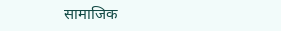सामाजिक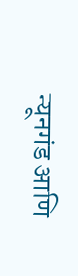न्यूनगंड आणि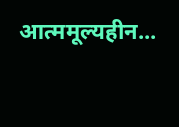आत्ममूल्यहीन...